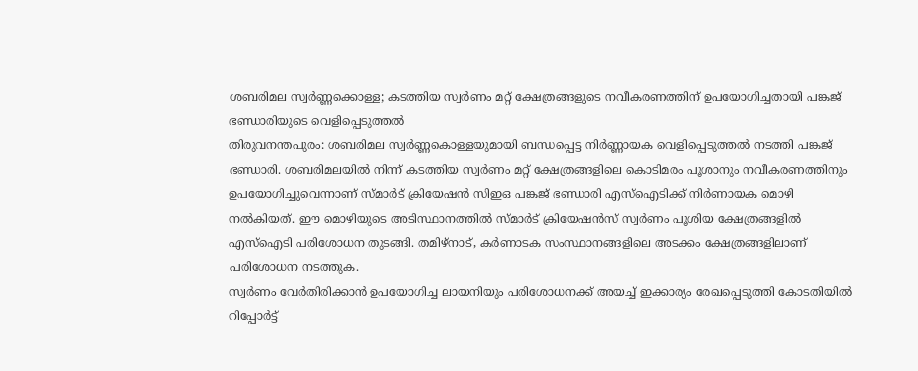ശബരിമല സ്വർണ്ണക്കൊള്ള; കടത്തിയ സ്വർണം മറ്റ് ക്ഷേത്രങ്ങളുടെ നവീകരണത്തിന് ഉപയോഗിച്ചതായി പങ്കജ് ഭണ്ഡാരിയുടെ വെളിപ്പെടുത്തൽ
തിരുവനന്തപുരം: ശബരിമല സ്വർണ്ണകൊള്ളയുമായി ബന്ധപ്പെട്ട നിർണ്ണായക വെളിപ്പെടുത്തൽ നടത്തി പങ്കജ് ഭണ്ഡാരി. ശബരിമലയിൽ നിന്ന് കടത്തിയ സ്വർണം മറ്റ് ക്ഷേത്രങ്ങളിലെ കൊടിമരം പൂശാനും നവീകരണത്തിനും ഉപയോഗിച്ചുവെന്നാണ് സ്മാർട് ക്രിയേഷൻ സിഇഒ പങ്കജ് ഭണ്ഡാരി എസ്ഐടിക്ക് നിർണായക മൊഴി നൽകിയത്. ഈ മൊഴിയുടെ അടിസ്ഥാനത്തിൽ സ്മാർട് ക്രിയേഷൻസ് സ്വർണം പൂശിയ ക്ഷേത്രങ്ങളിൽ എസ്ഐടി പരിശോധന തുടങ്ങി. തമിഴ്നാട്, കർണാടക സംസ്ഥാനങ്ങളിലെ അടക്കം ക്ഷേത്രങ്ങളിലാണ് പരിശോധന നടത്തുക.
സ്വർണം വേർതിരിക്കാൻ ഉപയോഗിച്ച ലായനിയും പരിശോധനക്ക് അയച്ച് ഇക്കാര്യം രേഖപ്പെടുത്തി കോടതിയിൽ റിപ്പോർട്ട്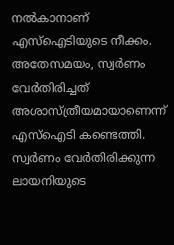നൽകാനാണ് എസ്ഐടിയുടെ നീക്കം. അതേസമയം, സ്വർണം വേർതിരിച്ചത് അശാസ്ത്രീയമായാണെന്ന് എസ്ഐടി കണ്ടെത്തി. സ്വർണം വേർതിരിക്കുന്ന ലായനിയുടെ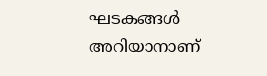ഘടകങ്ങൾ അറിയാനാണ്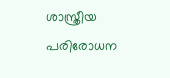ശാസ്ത്രീയ പരിരോധന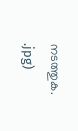നടത്തുക.
.jpg)